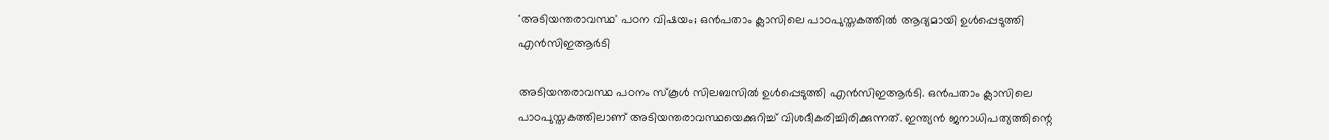'അടിയന്തരാവസ്ഥ' പഠന വിഷയം; ഒന്‍പതാം ക്ലാസിലെ പാഠപുസ്തകത്തിൽ ആദ്യമായി ഉൾപ്പെടുത്തി എന്‍സിഇആര്‍ടി

അടിയന്തരാവസ്ഥ പഠനം സ്‌കൂള്‍ സിലബസില്‍ ഉള്‍പ്പെടുത്തി എന്‍സിഇആര്‍ടി. ഒന്‍പതാം ക്ലാസിലെ പാഠപുസ്തകത്തിലാണ് അടിയന്തരാവസ്ഥയെക്കുറിച്ച് വിശദീകരിച്ചിരിക്കുന്നത്. ഇന്ത്യന്‍ ജനാധിപത്യത്തിന്റെ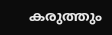കരുത്തും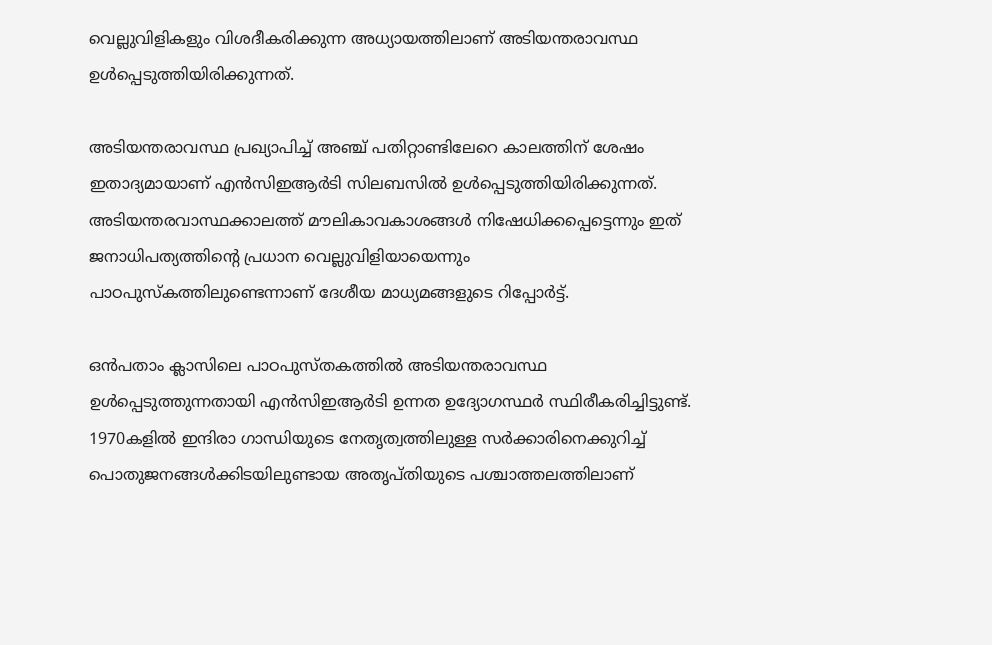വെല്ലുവിളികളും വിശദീകരിക്കുന്ന അധ്യായത്തിലാണ് അടിയന്തരാവസ്ഥ ഉള്‍പ്പെടുത്തിയിരിക്കുന്നത്.

അടിയന്തരാവസ്ഥ പ്രഖ്യാപിച്ച് അഞ്ച് പതിറ്റാണ്ടിലേറെ കാലത്തിന് ശേഷം ഇതാദ്യമായാണ് എന്‍സിഇആര്‍ടി സിലബസില്‍ ഉള്‍പ്പെടുത്തിയിരിക്കുന്നത്. അടിയന്തരവാസ്ഥക്കാലത്ത് മൗലികാവകാശങ്ങള്‍ നിഷേധിക്കപ്പെട്ടെന്നും ഇത് ജനാധിപത്യത്തിന്റെ പ്രധാന വെല്ലുവിളിയായെന്നും പാഠപുസ്‌കത്തിലുണ്ടെന്നാണ് ദേശീയ മാധ്യമങ്ങളുടെ റിപ്പോര്‍ട്ട്.

ഒന്‍പതാം ക്ലാസിലെ പാഠപുസ്തകത്തില്‍ അടിയന്തരാവസ്ഥ ഉള്‍പ്പെടുത്തുന്നതായി എന്‍സിഇആര്‍ടി ഉന്നത ഉദ്യോഗസ്ഥര്‍ സ്ഥിരീകരിച്ചിട്ടുണ്ട്. 1970കളില്‍ ഇന്ദിരാ ഗാന്ധിയുടെ നേതൃത്വത്തിലുള്ള സര്‍ക്കാരിനെക്കുറിച്ച് പൊതുജനങ്ങള്‍ക്കിടയിലുണ്ടായ അതൃപ്തിയുടെ പശ്ചാത്തലത്തിലാണ്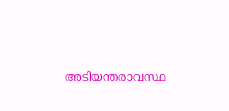അടിയന്തരാവസ്ഥ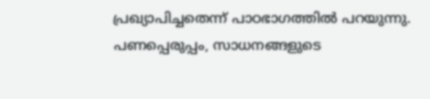പ്രഖ്യാപിച്ചതെന്ന് പാഠഭാഗത്തില്‍ പറയുന്നു. പണപ്പെരുപ്പം, സാധനങ്ങളുടെ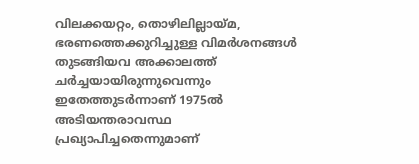വിലക്കയറ്റം, തൊഴിലില്ലായ്മ, ഭരണത്തെക്കുറിച്ചുള്ള വിമര്‍ശനങ്ങള്‍ തുടങ്ങിയവ അക്കാലത്ത് ചര്‍ച്ചയായിരുന്നുവെന്നും ഇതേത്തുടര്‍ന്നാണ് 1975ല്‍ അടിയന്തരാവസ്ഥ പ്രഖ്യാപിച്ചതെന്നുമാണ്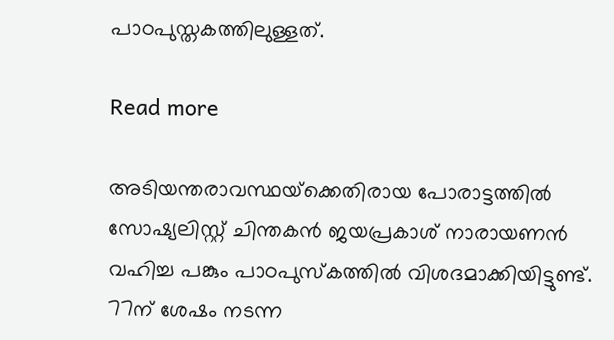പാഠപുസ്തകത്തിലുള്ളത്.

Read more

അടിയന്തരാവസ്ഥയ്‌ക്കെതിരായ പോരാട്ടത്തില്‍ സോഷ്യലിസ്റ്റ് ചിന്തകന്‍ ജയപ്രകാശ് നാരായണന്‍ വഹിച്ച പങ്കും പാഠപുസ്‌കത്തില്‍ വിശദമാക്കിയിട്ടുണ്ട്. 77ന് ശേഷം നടന്ന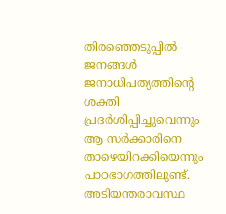തിരഞ്ഞെടുപ്പില്‍ ജനങ്ങള്‍ ജനാധിപത്യത്തിന്റെ ശക്തി പ്രദര്‍ശിപ്പിച്ചുവെന്നും ആ സര്‍ക്കാരിനെ താഴെയിറക്കിയെന്നും പാഠഭാഗത്തിലുണ്ട്. അടിയന്തരാവസ്ഥ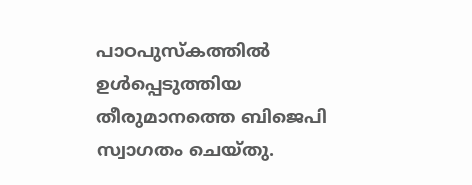പാഠപുസ്‌കത്തില്‍ ഉള്‍പ്പെടുത്തിയ തീരുമാനത്തെ ബിജെപി സ്വാഗതം ചെയ്തു.